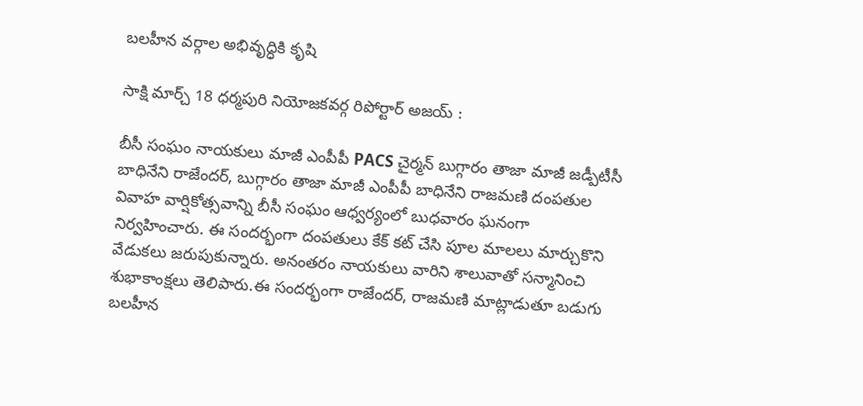బలహీన వర్గాల అభివృద్ధికి కృషి

సాక్షి మార్చ్ 18 ధర్మపురి నియోజకవర్గ రిపోర్టార్ అజయ్ :

బీసీ సంఘం నాయకులు మాజీ ఎంపీపీ PACS చైర్మన్ బుగ్గారం తాజా మాజీ జడ్పీటీసీ బాధినేని రాజేందర్, బుగ్గారం తాజా మాజీ ఎంపీపీ బాధినేని రాజమణి దంపతుల వివాహ వార్షికోత్సవాన్ని బీసీ సంఘం ఆధ్వర్యంలో బుధవారం ఘనంగా నిర్వహించారు. ఈ సందర్భంగా దంపతులు కేక్ కట్ చేసి పూల మాలలు మార్చుకొని వేడుకలు జరుపుకున్నారు. అనంతరం నాయకులు వారిని శాలువాతో సన్మానించి శుభాకాంక్షలు తెలిపారు.ఈ సందర్భంగా రాజేందర్, రాజమణి మాట్లాడుతూ బడుగు బలహీన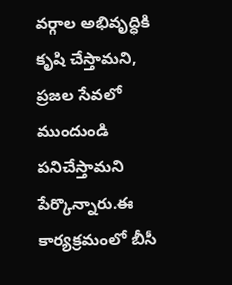వర్గాల అభివృద్ధికి కృషి చేస్తామని, ప్రజల సేవలో ముందుండి పనిచేస్తామని పేర్కొన్నారు.ఈ కార్యక్రమంలో బీసీ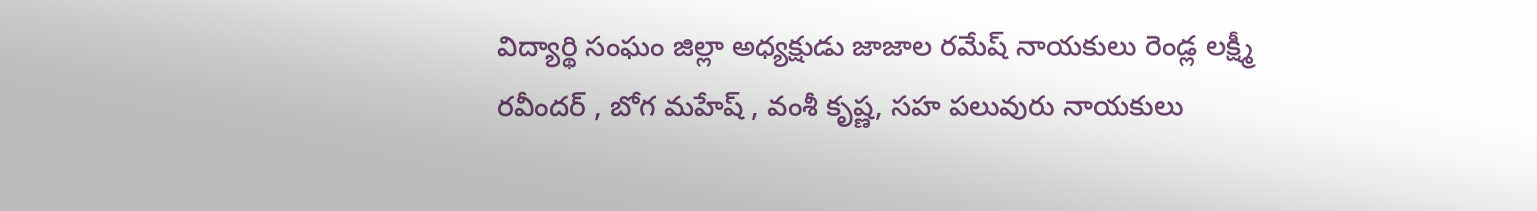విద్యార్థి సంఘం జిల్లా అధ్యక్షుడు జాజాల రమేష్ నాయకులు రెండ్ల లక్ష్మీ రవీందర్ , బోగ మహేష్ , వంశీ కృష్ణ, సహ పలువురు నాయకులు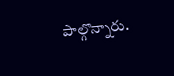పాల్గొన్నారు.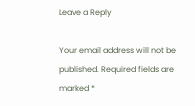Leave a Reply

Your email address will not be published. Required fields are marked *